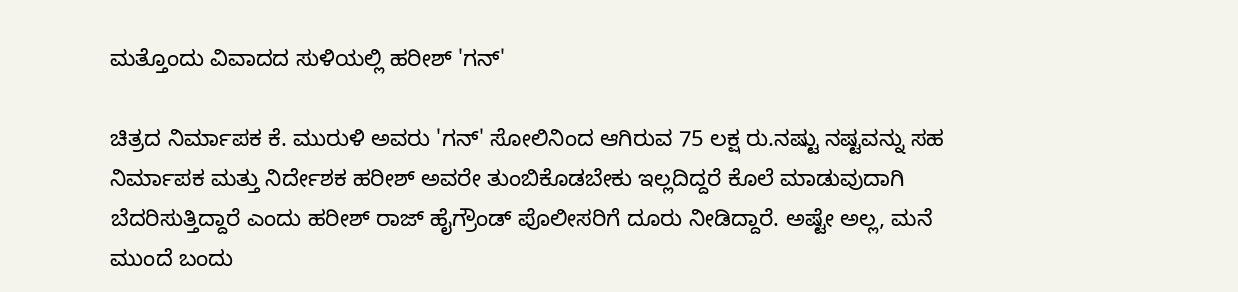ಮತ್ತೊಂದು ವಿವಾದದ ಸುಳಿಯಲ್ಲಿ ಹರೀಶ್ 'ಗನ್'

ಚಿತ್ರದ ನಿರ್ಮಾಪಕ ಕೆ. ಮುರುಳಿ ಅವರು 'ಗನ್' ಸೋಲಿನಿಂದ ಆಗಿರುವ 75 ಲಕ್ಷ ರು.ನಷ್ಟು ನಷ್ಟವನ್ನು ಸಹ ನಿರ್ಮಾಪಕ ಮತ್ತು ನಿರ್ದೇಶಕ ಹರೀಶ್ ಅವರೇ ತುಂಬಿಕೊಡಬೇಕು ಇಲ್ಲದಿದ್ದರೆ ಕೊಲೆ ಮಾಡುವುದಾಗಿ ಬೆದರಿಸುತ್ತಿದ್ದಾರೆ ಎಂದು ಹರೀಶ್ ರಾಜ್ ಹೈಗ್ರೌಂಡ್ ಪೊಲೀಸರಿಗೆ ದೂರು ನೀಡಿದ್ದಾರೆ. ಅಷ್ಟೇ ಅಲ್ಲ, ಮನೆ ಮುಂದೆ ಬಂದು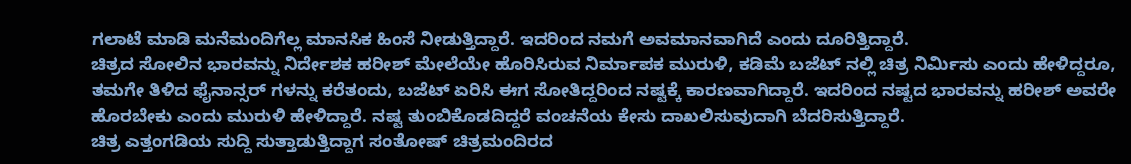ಗಲಾಟೆ ಮಾಡಿ ಮನೆಮಂದಿಗೆಲ್ಲ ಮಾನಸಿಕ ಹಿಂಸೆ ನೀಡುತ್ತಿದ್ದಾರೆ. ಇದರಿಂದ ನಮಗೆ ಅವಮಾನವಾಗಿದೆ ಎಂದು ದೂರಿತ್ತಿದ್ದಾರೆ.
ಚಿತ್ರದ ಸೋಲಿನ ಭಾರವನ್ನು ನಿರ್ದೇಶಕ ಹರೀಶ್ ಮೇಲೆಯೇ ಹೊರಿಸಿರುವ ನಿರ್ಮಾಪಕ ಮುರುಳಿ, ಕಡಿಮೆ ಬಜೆಟ್ ನಲ್ಲಿ ಚಿತ್ರ ನಿರ್ಮಿಸು ಎಂದು ಹೇಳಿದ್ದರೂ, ತಮಗೇ ತಿಳಿದ ಫೈನಾನ್ಸರ್ ಗಳನ್ನು ಕರೆತಂದು, ಬಜೆಟ್ ಏರಿಸಿ ಈಗ ಸೋತಿದ್ದರಿಂದ ನಷ್ಟಕ್ಕೆ ಕಾರಣವಾಗಿದ್ದಾರೆ. ಇದರಿಂದ ನಷ್ಟದ ಭಾರವನ್ನು ಹರೀಶ್ ಅವರೇ ಹೊರಬೇಕು ಎಂದು ಮುರುಳಿ ಹೇಳಿದ್ದಾರೆ. ನಷ್ಟ ತುಂಬಿಕೊಡದಿದ್ದರೆ ವಂಚನೆಯ ಕೇಸು ದಾಖಲಿಸುವುದಾಗಿ ಬೆದರಿಸುತ್ತಿದ್ದಾರೆ.
ಚಿತ್ರ ಎತ್ತಂಗಡಿಯ ಸುದ್ದಿ ಸುತ್ತಾಡುತ್ತಿದ್ದಾಗ ಸಂತೋಷ್ ಚಿತ್ರಮಂದಿರದ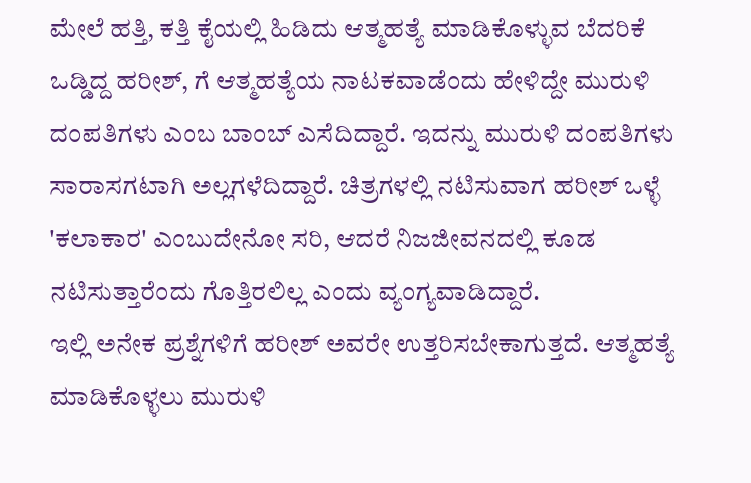ಮೇಲೆ ಹತ್ತಿ, ಕತ್ತಿ ಕೈಯಲ್ಲಿ ಹಿಡಿದು ಆತ್ಮಹತ್ಯೆ ಮಾಡಿಕೊಳ್ಳುವ ಬೆದರಿಕೆ ಒಡ್ಡಿದ್ದ ಹರೀಶ್, ಗೆ ಆತ್ಮಹತ್ಯೆಯ ನಾಟಕವಾಡೆಂದು ಹೇಳಿದ್ದೇ ಮುರುಳಿ ದಂಪತಿಗಳು ಎಂಬ ಬಾಂಬ್ ಎಸೆದಿದ್ದಾರೆ. ಇದನ್ನು ಮುರುಳಿ ದಂಪತಿಗಳು ಸಾರಾಸಗಟಾಗಿ ಅಲ್ಲಗಳೆದಿದ್ದಾರೆ. ಚಿತ್ರಗಳಲ್ಲಿ ನಟಿಸುವಾಗ ಹರೀಶ್ ಒಳ್ಳೆ 'ಕಲಾಕಾರ' ಎಂಬುದೇನೋ ಸರಿ, ಆದರೆ ನಿಜಜೀವನದಲ್ಲಿ ಕೂಡ ನಟಿಸುತ್ತಾರೆಂದು ಗೊತ್ತಿರಲಿಲ್ಲ ಎಂದು ವ್ಯಂಗ್ಯವಾಡಿದ್ದಾರೆ.
ಇಲ್ಲಿ ಅನೇಕ ಪ್ರಶ್ನೆಗಳಿಗೆ ಹರೀಶ್ ಅವರೇ ಉತ್ತರಿಸಬೇಕಾಗುತ್ತದೆ. ಆತ್ಮಹತ್ಯೆ ಮಾಡಿಕೊಳ್ಳಲು ಮುರುಳಿ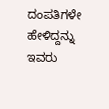ದಂಪತಿಗಳೇ ಹೇಳಿದ್ದನ್ನು ಇವರು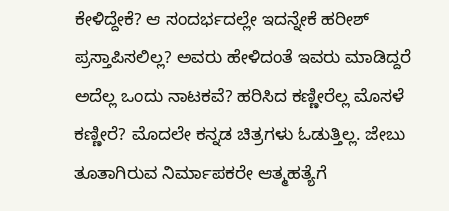ಕೇಳಿದ್ದೇಕೆ? ಆ ಸಂದರ್ಭದಲ್ಲೇ ಇದನ್ನೇಕೆ ಹರೀಶ್ ಪ್ರಸ್ತಾಪಿಸಲಿಲ್ಲ? ಅವರು ಹೇಳಿದಂತೆ ಇವರು ಮಾಡಿದ್ದರೆ ಅದೆಲ್ಲ ಒಂದು ನಾಟಕವೆ? ಹರಿಸಿದ ಕಣ್ಣೀರೆಲ್ಲ ಮೊಸಳೆ ಕಣ್ಣೀರೆ? ಮೊದಲೇ ಕನ್ನಡ ಚಿತ್ರಗಳು ಓಡುತ್ತಿಲ್ಲ. ಜೇಬು ತೂತಾಗಿರುವ ನಿರ್ಮಾಪಕರೇ ಆತ್ಮಹತ್ಯೆಗೆ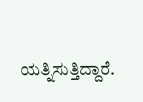ಯತ್ನಿಸುತ್ತಿದ್ದಾರೆ.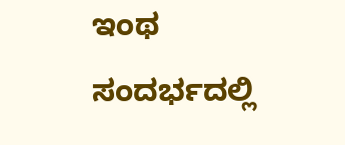ಇಂಥ ಸಂದರ್ಭದಲ್ಲಿ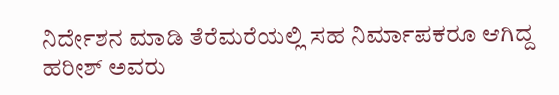ನಿರ್ದೇಶನ ಮಾಡಿ ತೆರೆಮರೆಯಲ್ಲಿ ಸಹ ನಿರ್ಮಾಪಕರೂ ಆಗಿದ್ದ ಹರೀಶ್ ಅವರು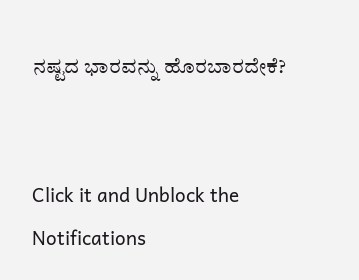ನಷ್ಟದ ಭಾರವನ್ನು ಹೊರಬಾರದೇಕೆ?


Click it and Unblock the Notifications